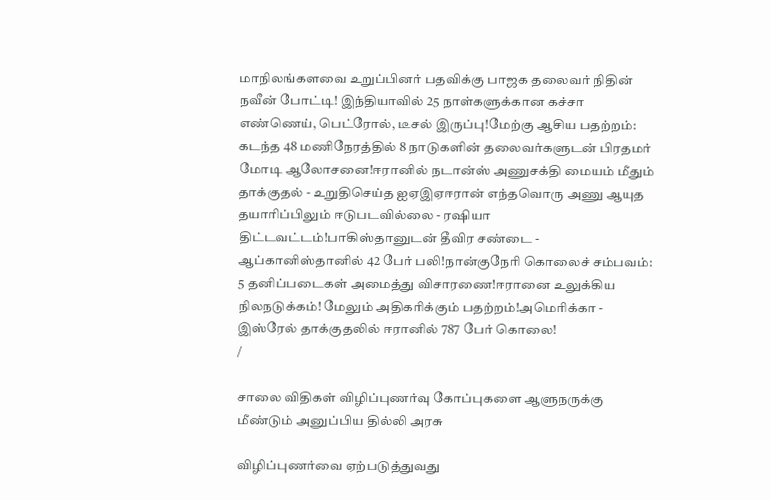மாநிலங்களவை உறுப்பினர் பதவிக்கு பாஜக தலைவர் நிதின் நவீன் போட்டி! இந்தியாவில் 25 நாள்களுக்கான கச்சா எண்ணெய், பெட்ரோல், டீசல் இருப்பு!மேற்கு ஆசிய பதற்றம்: கடந்த 48 மணிநேரத்தில் 8 நாடுகளின் தலைவர்களுடன் பிரதமர் மோடி ஆலோசனை!ஈரானில் நடான்ஸ் அணுசக்தி மையம் மீதும் தாக்குதல் - உறுதிசெய்த ஐஏஇஏஈரான் எந்தவொரு அணு ஆயுத தயாரிப்பிலும் ஈடுபடவில்லை - ரஷியா திட்டவட்டம்!பாகிஸ்தானுடன் தீவிர சண்டை - ஆப்கானிஸ்தானில் 42 பேர் பலி!நான்குநேரி கொலைச் சம்பவம்: 5 தனிப்படைகள் அமைத்து விசாரணை!ஈரானை உலுக்கிய நிலநடுக்கம்! மேலும் அதிகரிக்கும் பதற்றம்!அமெரிக்கா - இஸ்ரேல் தாக்குதலில் ஈரானில் 787 பேர் கொலை!
/

சாலை விதிகள் விழிப்புணர்வு கோப்புகளை ஆளுநருக்கு மீண்டும் அனுப்பிய தில்லி அரசு

விழிப்புணர்வை ஏற்படுத்துவது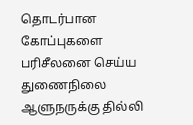தொடர்பான கோப்புகளை பரிசீலனை செய்ய துணைநிலை ஆளுநருக்கு தில்லி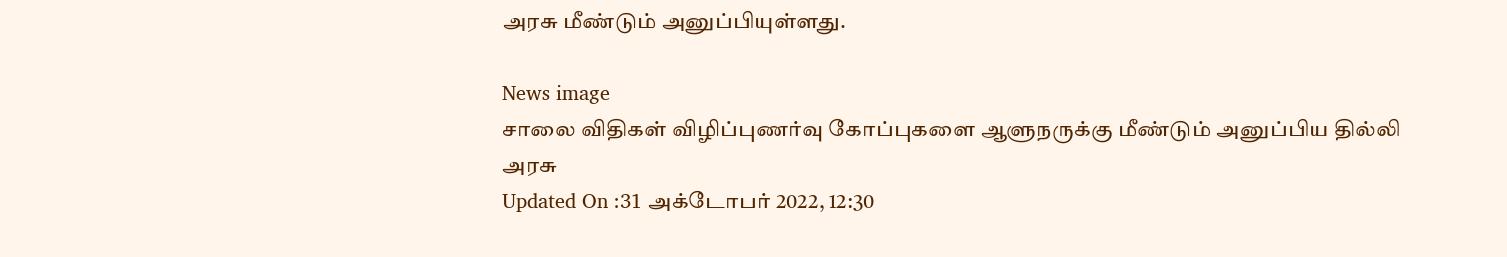அரசு மீண்டும் அனுப்பியுள்ளது.

News image
சாலை விதிகள் விழிப்புணர்வு கோப்புகளை ஆளுநருக்கு மீண்டும் அனுப்பிய தில்லி அரசு
Updated On :31 அக்டோபர் 2022, 12:30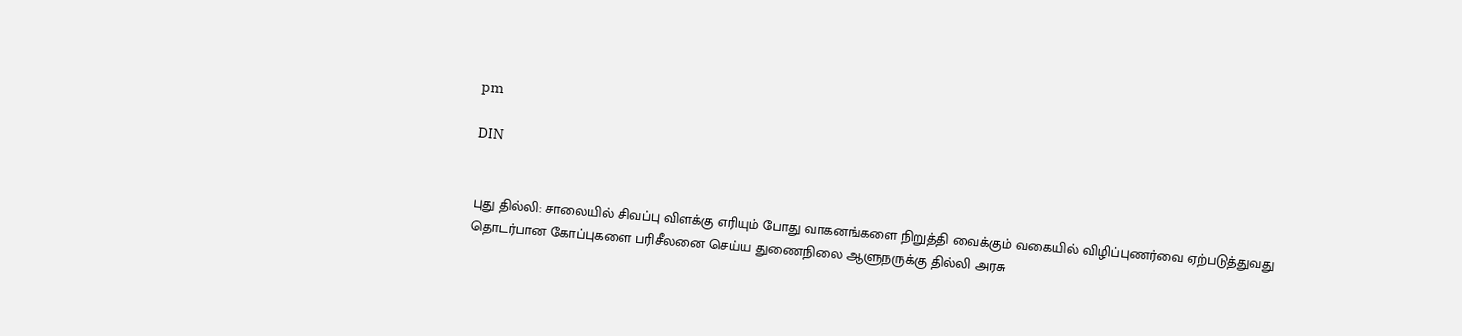pm

DIN


புது தில்லி: சாலையில் சிவப்பு விளக்கு எரியும் போது வாகனங்களை நிறுத்தி வைக்கும் வகையில் விழிப்புணர்வை ஏற்படுத்துவது தொடர்பான கோப்புகளை பரிசீலனை செய்ய துணைநிலை ஆளுநருக்கு தில்லி அரசு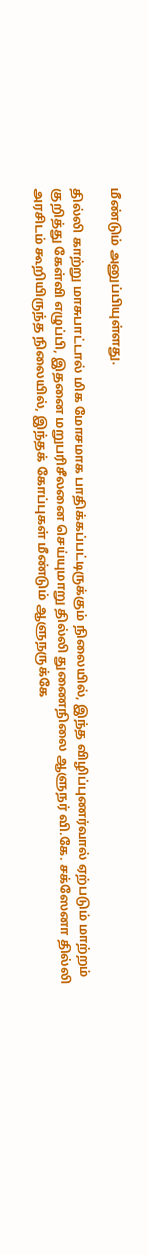மீண்டும் அனுப்பியுள்ளது.

தில்லி காற்று மாசுபாட்டால் மிக மோசமாக பாதிக்கப்பட்டிருக்கும் நிலையில், இந்த விழிப்புணர்வால் ஏற்படும் மாற்றம் குறித்து கேள்வி எழுப்பி, இதனை மறுபரிசீலனை செய்யுமாறு தில்லி துணைநிலை ஆளுநர் வி.கே. சக்ஸேனா தில்லி அரசிடம் கூறியிருந்த நிலையில், இந்தக் கோப்புகள் மீண்டும் ஆளுநருக்கே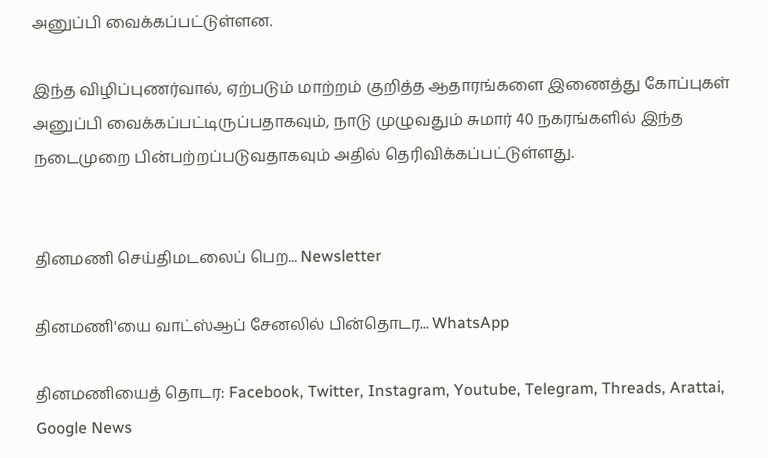அனுப்பி வைக்கப்பட்டுள்ளன.

இந்த விழிப்புணர்வால், ஏற்படும் மாற்றம் குறித்த ஆதாரங்களை இணைத்து கோப்புகள் அனுப்பி வைக்கப்பட்டிருப்பதாகவும், நாடு முழுவதும் சுமார் 40 நகரங்களில் இந்த நடைமுறை பின்பற்றப்படுவதாகவும் அதில் தெரிவிக்கப்பட்டுள்ளது.


தினமணி செய்திமடலைப் பெற... Newsletter

தினமணி'யை வாட்ஸ்ஆப் சேனலில் பின்தொடர... WhatsApp

தினமணியைத் தொடர: Facebook, Twitter, Instagram, Youtube, Telegram, Threads, Arattai, Google News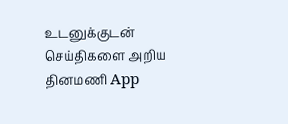உடனுக்குடன் செய்திகளை அறிய தினமணி App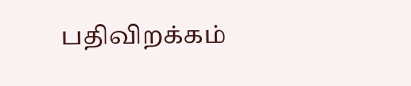பதிவிறக்கம்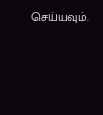செய்யவும்.